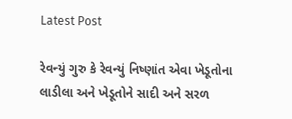Latest Post

રેવન્યું ગુરુ કે રેવન્યું નિષ્ણાંત એવા ખેડૂતોના લાડીલા અને ખેડૂતોને સાદી અને સરળ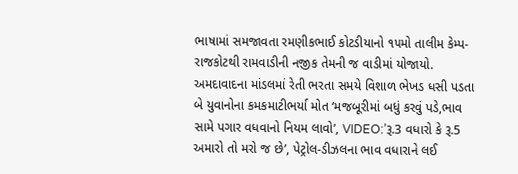ભાષામાં સમજાવતા રમણીકભાઈ કોટડીયાનો ૧૫મો તાલીમ કેમ્પ-રાજકોટથી રામવાડીની નજીક તેમની જ વાડીમાં યોજાયો. અમદાવાદના માંડલમાં રેતી ભરતા સમયે વિશાળ ભેખડ ધસી પડતા બે યુવાનોના કમકમાટીભર્યા મોત ‘મજબૂરીમાં બધું કરવું પડે,ભાવ સામે પગાર વધવાનો નિયમ લાવો’, VIDEO:’રૂ.3 વધારો કે રૂ.5 અમારો તો મરો જ છે’, પેટ્રોલ-ડીઝલના ભાવ વધારાને લઈ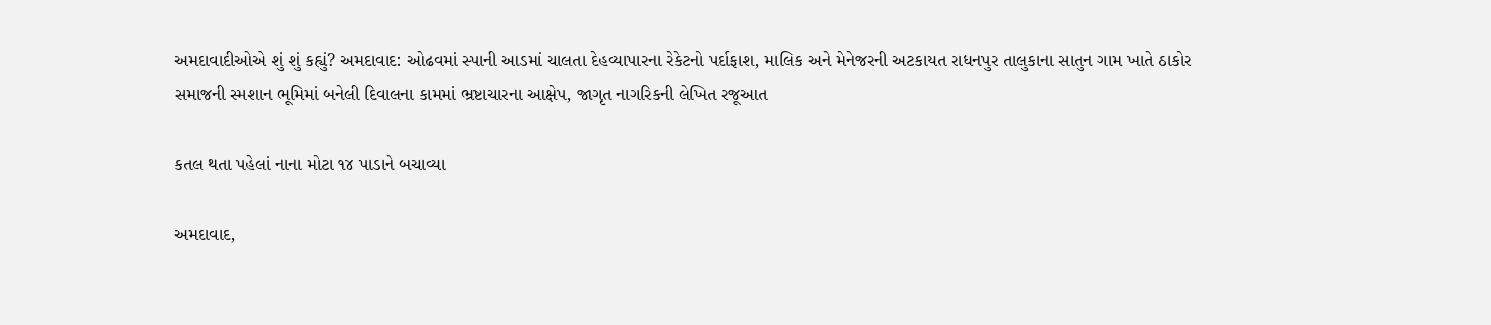અમદાવાદીઓએ શું શું કહ્યું? અમદાવાદ: ઓઢવમાં સ્પાની આડમાં ચાલતા દેહવ્યાપારના રેકેટનો પર્દાફાશ, માલિક અને મેનેજરની અટકાયત રાધનપુર તાલુકાના સાતુન ગામ ખાતે ઠાકોર સમાજની સ્મશાન ભૂમિમાં બનેલી દિવાલના કામમાં ભ્રષ્ટાચારના આક્ષેપ, જાગૃત નાગરિકની લેખિત રજૂઆત

કતલ થતા પહેલાં નાના મોટા ૧૪ પાડાને બચાવ્યા

અમદાવાદ,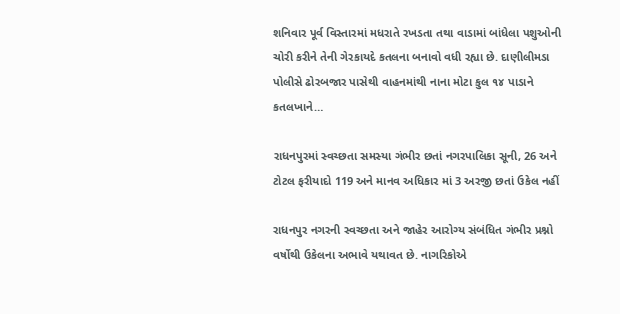શનિવાર પૂર્વ વિસ્તારમાં મધરાતે રખડતા તથા વાડામાં બાંધેલા પશુઓની ચોરી કરીને તેની ગેરકાયદે કતલના બનાવો વધી રહ્યા છે. દાણીલીમડા પોલીસે ઢોરબજાર પાસેથી વાહનમાંથી નાના મોટા કુલ ૧૪ પાડાને કતલખાને…

રાધનપુરમાં સ્વચ્છતા સમસ્યા ગંભીર છતાં નગરપાલિકા સૂની, 26 અને ટોટલ ફરીયાદો 119 અને માનવ અધિકાર માં 3 અરજી છતાં ઉકેલ નહીં

રાધનપુર નગરની સ્વચ્છતા અને જાહેર આરોગ્ય સંબંધિત ગંભીર પ્રશ્નો વર્ષોથી ઉકેલના અભાવે યથાવત છે. નાગરિકોએ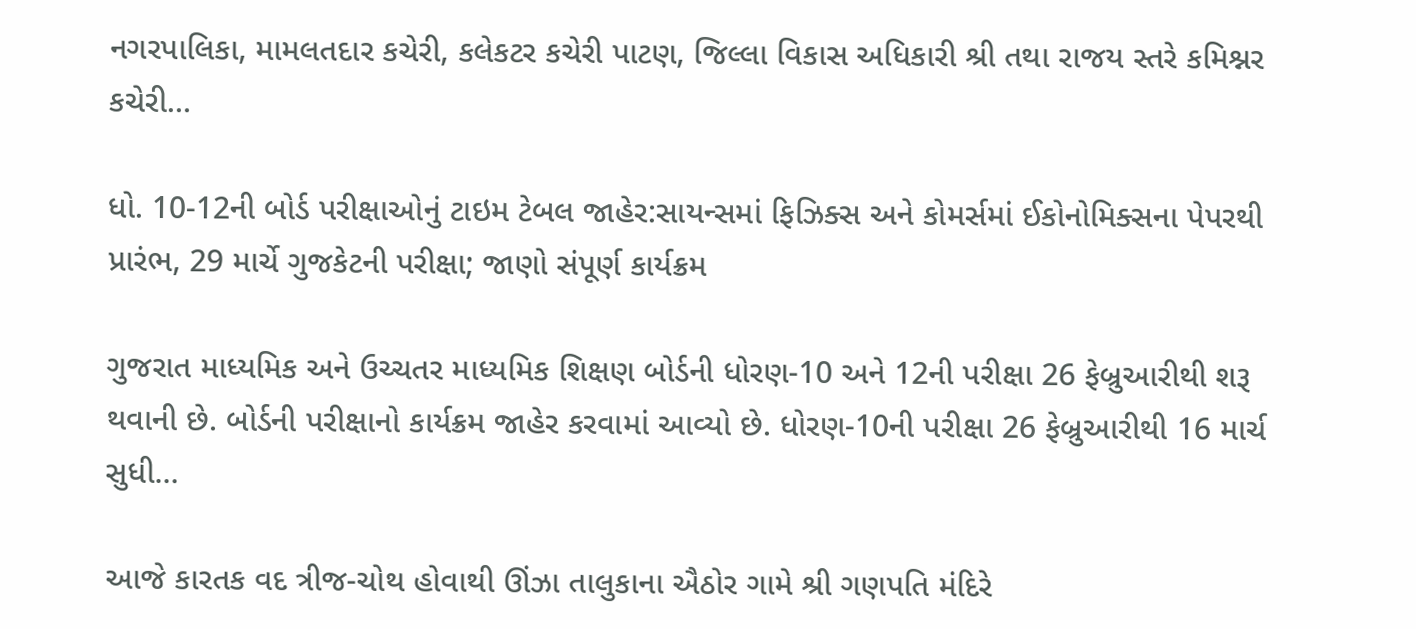નગરપાલિકા, મામલતદાર કચેરી, કલેકટર કચેરી પાટણ, જિલ્લા વિકાસ અધિકારી શ્રી તથા રાજય સ્તરે કમિશ્નર કચેરી…

ધો. 10-12ની બોર્ડ પરીક્ષાઓનું ટાઇમ ટેબલ જાહેર:સાયન્સમાં ફિઝિક્સ અને કોમર્સમાં ઈકોનોમિક્સના પેપરથી પ્રારંભ, 29 માર્ચે ગુજકેટની પરીક્ષા; જાણો સંપૂર્ણ કાર્યક્રમ

ગુજરાત માધ્યમિક અને ઉચ્ચતર માધ્યમિક શિક્ષણ બોર્ડની ધોરણ-10 અને 12ની પરીક્ષા 26 ફેબ્રુઆરીથી શરૂ થવાની છે. બોર્ડની પરીક્ષાનો કાર્યક્રમ જાહેર કરવામાં આવ્યો છે. ધોરણ-10ની પરીક્ષા 26 ફેબ્રુઆરીથી 16 માર્ચ સુધી…

આજે કારતક વદ ત્રીજ-ચોથ હોવાથી ઊંઝા તાલુકાના ઐઠોર ગામે શ્રી ગણપતિ મંદિરે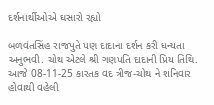દર્શનાર્થીઓએ ઘસારો રહ્યો

બળવંતસિંહ રાજપુતે પણ દાદાના દર્શન કરી ધન્યતા અનુભવી. ચોથ એટલે શ્રી ગણપતિ દાદાની પ્રિય તિથિ. આજે 08-11-25 કારતક વદ ત્રીજ-ચોથ ને શનિવાર હોવાથી વહેલી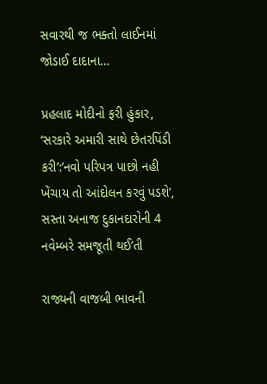સવારથી જ ભક્તો લાઈનમાં જોડાઈ દાદાના…

પ્રહલાદ મોદીનો ફરી હુંકાર, ‘સરકારે અમારી સાથે છેતરપિંડી કરી’:’નવો પરિપત્ર પાછો નહી ખેંચાય તો આંદોલન કરવું પડશે’, સસ્તા અનાજ દુકાનદારોની 4 નવેમ્બરે સમજૂતી થઈ’તી

રાજ્યની વાજબી ભાવની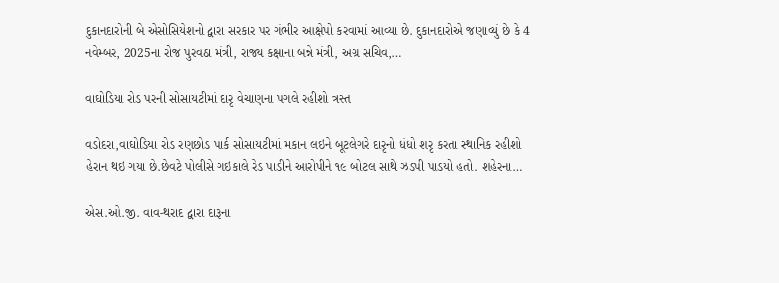દુકાનદારોની બે એસોસિયેશનો દ્વારા સરકાર પર ગંભીર આક્ષેપો કરવામાં આવ્યા છે. દુકાનદારોએ જણાવ્યું છે કે 4 નવેમ્બર, 2025ના રોજ પુરવઠા મંત્રી, રાજ્ય કક્ષાના બન્ને મંત્રી, અગ્ર સચિવ,…

વાઘોડિયા રોડ પરની સોસાયટીમાં દારૃ વેચાણના પગલે રહીશો ત્રસ્ત

વડોદરા,વાઘોડિયા રોડ રણછોડ પાર્ક સોસાયટીમાં મકાન લઇને બૂટલેગરે દારૃનો ધંધો શરૃ કરતા સ્થાનિક રહીશો હેરાન થઇ ગયા છે.છેવટે પોલીસે ગઇકાલે રેડ પાડીને આરોપીને ૧૯ બોટલ સાથે ઝડપી પાડયો હતો. શહેરના…

એસ.ઓ.જી. વાવ-થરાદ દ્વારા દારૂના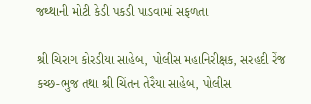જથ્થાની મોટી કેડી પકડી પાડવામાં સફળતા

શ્રી ચિરાગ કોરડીયા સાહેબ, પોલીસ મહાનિરીક્ષક, સરહદી રેંજ કચ્છ-ભુજ તથા શ્રી ચિંતન તેરૈયા સાહેબ, પોલીસ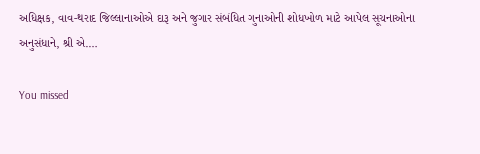અધિક્ષક, વાવ-થરાદ જિલ્લાનાઓએ દારૂ અને જુગાર સંબંધિત ગુનાઓની શોધખોળ માટે આપેલ સૂચનાઓના અનુસંધાને, શ્રી એ.…

You missed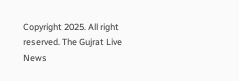Copyright 2025. All right reserved. The Gujrat Live News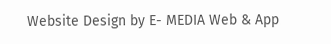Website Design by E- MEDIA Web & App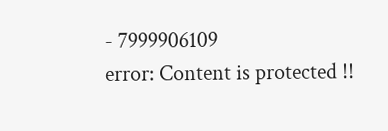- 7999906109
error: Content is protected !!